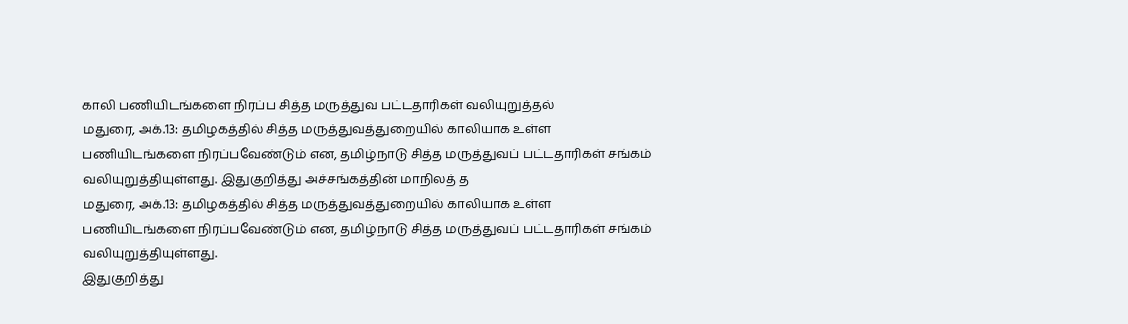காலி பணியிடங்களை நிரப்ப சித்த மருத்துவ பட்டதாரிகள் வலியுறுத்தல்
மதுரை, அக்.13: தமிழகத்தில் சித்த மருத்துவத்துறையில் காலியாக உள்ள பணியிடங்களை நிரப்பவேண்டும் என, தமிழ்நாடு சித்த மருத்துவப் பட்டதாரிகள் சங்கம் வலியுறுத்தியுள்ளது. இதுகுறித்து அச்சங்கத்தின் மாநிலத் த
மதுரை, அக்.13: தமிழகத்தில் சித்த மருத்துவத்துறையில் காலியாக உள்ள பணியிடங்களை நிரப்பவேண்டும் என, தமிழ்நாடு சித்த மருத்துவப் பட்டதாரிகள் சங்கம் வலியுறுத்தியுள்ளது.
இதுகுறித்து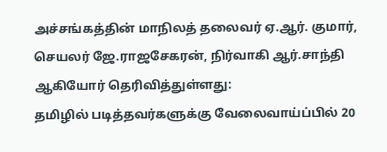அச்சங்கத்தின் மாநிலத் தலைவர் ஏ.ஆர். குமார், செயலர் ஜே.ராஜசேகரன், நிர்வாகி ஆர்.சாந்தி ஆகியோர் தெரிவித்துள்ளது:
தமிழில் படித்தவர்களுக்கு வேலைவாய்ப்பில் 20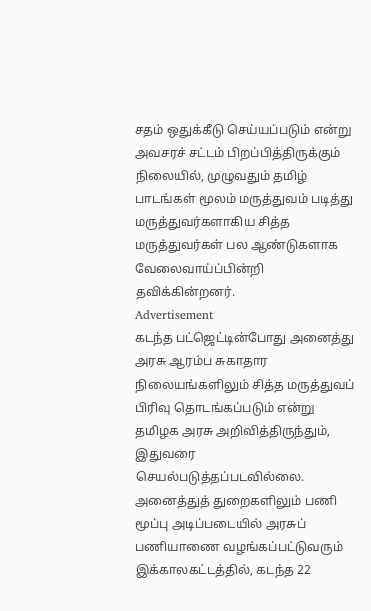சதம் ஒதுக்கீடு செய்யப்படும் என்று அவசரச் சட்டம் பிறப்பித்திருக்கும் நிலையில், முழுவதும் தமிழ் பாடங்கள் மூலம் மருத்துவம் படித்து மருத்துவர்களாகிய சித்த மருத்துவர்கள் பல ஆண்டுகளாக வேலைவாய்ப்பின்றி தவிக்கின்றனர்.
Advertisement
கடந்த பட்ஜெட்டின்போது அனைத்து அரசு ஆரம்ப சுகாதார நிலையங்களிலும் சித்த மருத்துவப் பிரிவு தொடங்கப்படும் என்று தமிழக அரசு அறிவித்திருந்தும், இதுவரை செயல்படுத்தப்படவில்லை. அனைத்துத் துறைகளிலும் பணி மூப்பு அடிப்படையில் அரசுப் பணியாணை வழங்கப்பட்டுவரும் இக்காலகட்டத்தில், கடந்த 22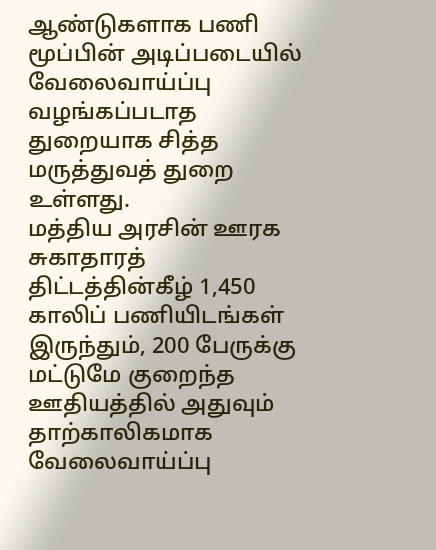ஆண்டுகளாக பணி மூப்பின் அடிப்படையில் வேலைவாய்ப்பு வழங்கப்படாத துறையாக சித்த மருத்துவத் துறை உள்ளது.
மத்திய அரசின் ஊரக சுகாதாரத் திட்டத்தின்கீழ் 1,450 காலிப் பணியிடங்கள் இருந்தும், 200 பேருக்கு மட்டுமே குறைந்த ஊதியத்தில் அதுவும் தாற்காலிகமாக வேலைவாய்ப்பு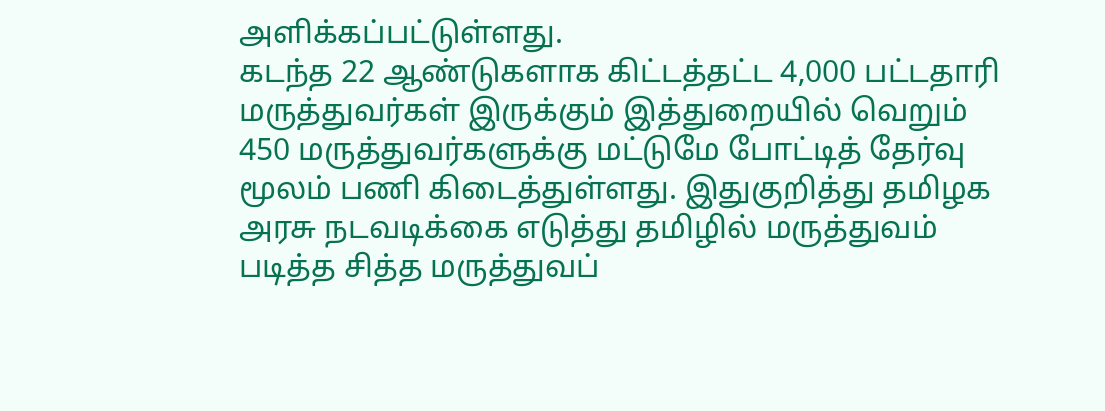அளிக்கப்பட்டுள்ளது.
கடந்த 22 ஆண்டுகளாக கிட்டத்தட்ட 4,000 பட்டதாரி மருத்துவர்கள் இருக்கும் இத்துறையில் வெறும் 450 மருத்துவர்களுக்கு மட்டுமே போட்டித் தேர்வு மூலம் பணி கிடைத்துள்ளது. இதுகுறித்து தமிழக அரசு நடவடிக்கை எடுத்து தமிழில் மருத்துவம் படித்த சித்த மருத்துவப்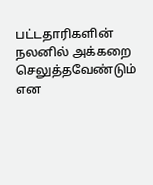பட்டதாரிகளின் நலனில் அக்கறை செலுத்தவேண்டும் என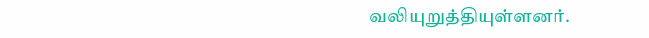வலியுறுத்தியுள்ளனர்.